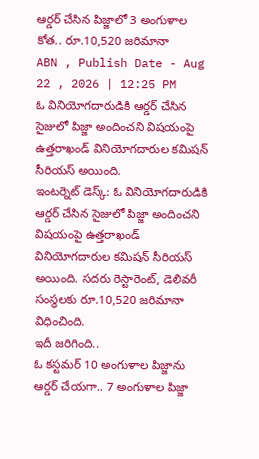ఆర్డర్ చేసిన పిజ్జాలో 3 అంగుళాల కోత.. రూ.10,520 జరిమానా
ABN , Publish Date - Aug 22 , 2026 | 12:25 PM
ఓ వినియోగదారుడికి ఆర్డర్ చేసిన సైజులో పిజ్జా అందించని విషయంపై ఉత్తరాఖండ్ వినియోగదారుల కమిషన్ సీరియస్ అయింది.
ఇంటర్నెట్ డెస్క్: ఓ వినియోగదారుడికి ఆర్డర్ చేసిన సైజులో పిజ్జా అందించని విషయంపై ఉత్తరాఖండ్ వినియోగదారుల కమిషన్ సీరియస్ అయింది. సదరు రెస్టారెంట్, డెలివరీ సంస్థలకు రూ.10,520 జరిమానా విధించింది.
ఇదీ జరిగింది..
ఓ కస్టమర్ 10 అంగుళాల పిజ్జాను ఆర్డర్ చేయగా.. 7 అంగుళాల పిజ్జా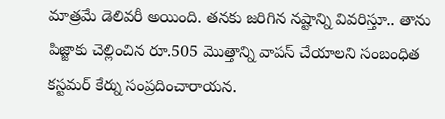మాత్రమే డెలివరీ అయింది. తనకు జరిగిన నష్టాన్ని వివరిస్తూ.. తాను పిజ్జాకు చెల్లించిన రూ.505 మొత్తాన్ని వాపస్ చేయాలని సంబంధిత కస్టమర్ కేర్ను సంప్రదించారాయన.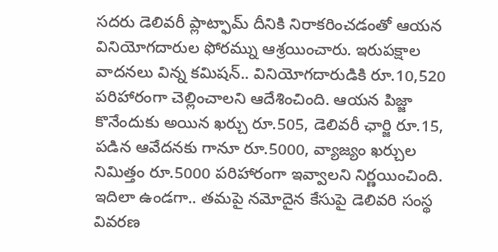సదరు డెలివరీ ప్లాట్ఫామ్ దీనికి నిరాకరించడంతో ఆయన వినియోగదారుల ఫోరమ్ను ఆశ్రయించారు. ఇరుపక్షాల వాదనలు విన్న కమిషన్.. వినియోగదారుడికి రూ.10,520 పరిహారంగా చెల్లించాలని ఆదేశించింది. ఆయన పిజ్జా కొనేందుకు అయిన ఖర్చు రూ.505, డెలివరీ ఛార్జి రూ.15, పడిన ఆవేదనకు గానూ రూ.5000, వ్యాజ్యం ఖర్చుల నిమిత్తం రూ.5000 పరిహారంగా ఇవ్వాలని నిర్ణయించింది.
ఇదిలా ఉండగా.. తమపై నమోదైన కేసుపై డెలివరి సంస్థ వివరణ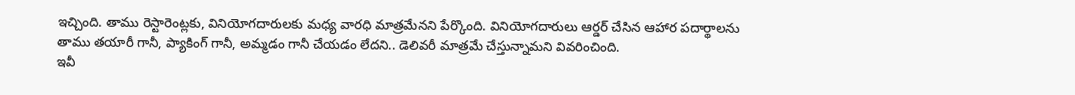ఇచ్చింది. తాము రెస్టారెంట్లకు, వినియోగదారులకు మధ్య వారధి మాత్రమేనని పేర్కొంది. వినియోగదారులు ఆర్డర్ చేసిన ఆహార పదార్థాలను తాము తయారీ గానీ, ప్యాకింగ్ గానీ, అమ్మడం గానీ చేయడం లేదని.. డెలివరీ మాత్రమే చేస్తున్నామని వివరించింది.
ఇవీ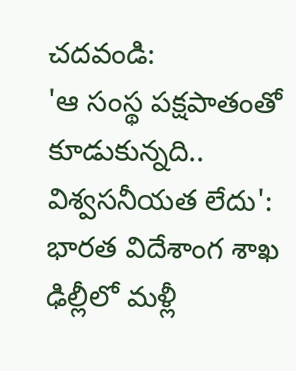చదవండి:
'ఆ సంస్థ పక్షపాతంతో కూడుకున్నది.. విశ్వసనీయత లేదు': భారత విదేశాంగ శాఖ
ఢిల్లీలో మళ్లీ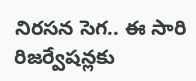నిరసన సెగ.. ఈ సారి రిజర్వేషన్లకు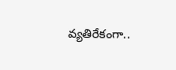వ్యతిరేకంగా..